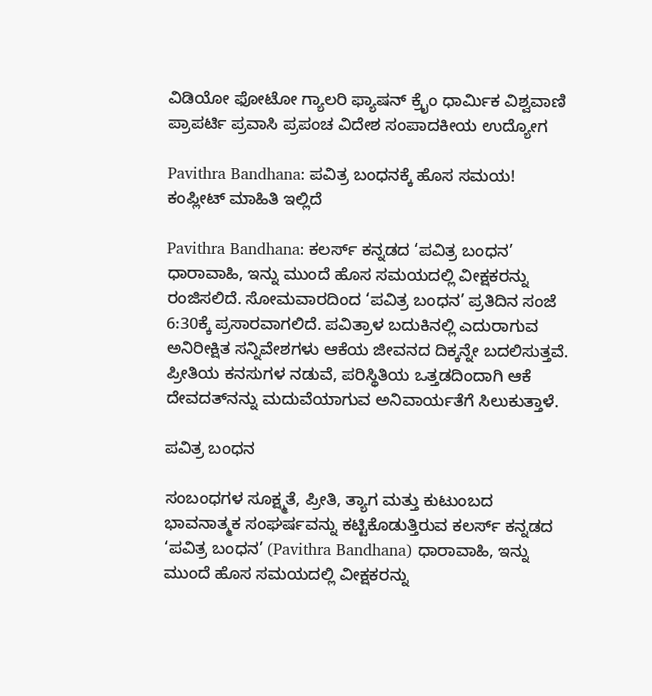ವಿಡಿಯೋ ಫೋಟೋ ಗ್ಯಾಲರಿ ಫ್ಯಾಷನ್ ಕ್ರೈಂ ಧಾರ್ಮಿಕ ವಿಶ್ವವಾಣಿ ಪ್ರಾಪರ್ಟಿ ಪ್ರವಾಸಿ ಪ್ರಪಂಚ ವಿದೇಶ ಸಂಪಾದಕೀಯ ಉದ್ಯೋಗ

Pavithra Bandhana: ಪವಿತ್ರ ಬಂಧನಕ್ಕೆ ಹೊಸ ಸಮಯ! ಕಂಪ್ಲೀಟ್‌ ಮಾಹಿತಿ ಇಲ್ಲಿದೆ

Pavithra Bandhana: ಕಲರ್ಸ್ ಕನ್ನಡದ ‘ಪವಿತ್ರ ಬಂಧನ’ ಧಾರಾವಾಹಿ, ಇನ್ನು ಮುಂದೆ ಹೊಸ ಸಮಯದಲ್ಲಿ ವೀಕ್ಷಕರನ್ನು ರಂಜಿಸಲಿದೆ. ಸೋಮವಾರದಿಂದ ‘ಪವಿತ್ರ ಬಂಧನ’ ಪ್ರತಿದಿನ ಸಂಜೆ 6:30ಕ್ಕೆ ಪ್ರಸಾರವಾಗಲಿದೆ. ಪವಿತ್ರಾಳ ಬದುಕಿನಲ್ಲಿ ಎದುರಾಗುವ ಅನಿರೀಕ್ಷಿತ ಸನ್ನಿವೇಶಗಳು ಆಕೆಯ ಜೀವನದ ದಿಕ್ಕನ್ನೇ ಬದಲಿಸುತ್ತವೆ. ಪ್ರೀತಿಯ ಕನಸುಗಳ ನಡುವೆ, ಪರಿಸ್ಥಿತಿಯ ಒತ್ತಡದಿಂದಾಗಿ ಆಕೆ ದೇವದತ್‌ನನ್ನು ಮದುವೆಯಾಗುವ ಅನಿವಾರ್ಯತೆಗೆ ಸಿಲುಕುತ್ತಾಳೆ.

ಪವಿತ್ರ ಬಂಧನ

ಸಂಬಂಧಗಳ ಸೂಕ್ಷ್ಮತೆ, ಪ್ರೀತಿ, ತ್ಯಾಗ ಮತ್ತು ಕುಟುಂಬದ ಭಾವನಾತ್ಮಕ ಸಂಘರ್ಷವನ್ನು ಕಟ್ಟಿಕೊಡುತ್ತಿರುವ ಕಲರ್ಸ್ ಕನ್ನಡದ ‘ಪವಿತ್ರ ಬಂಧನ’ (Pavithra Bandhana) ಧಾರಾವಾಹಿ, ಇನ್ನು ಮುಂದೆ ಹೊಸ ಸಮಯದಲ್ಲಿ ವೀಕ್ಷಕರನ್ನು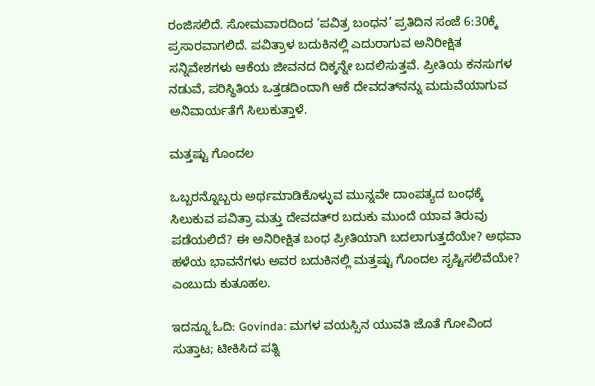ರಂಜಿಸಲಿದೆ. ಸೋಮವಾರದಿಂದ ‘ಪವಿತ್ರ ಬಂಧನ’ ಪ್ರತಿದಿನ ಸಂಜೆ 6:30ಕ್ಕೆ ಪ್ರಸಾರವಾಗಲಿದೆ. ಪವಿತ್ರಾಳ ಬದುಕಿನಲ್ಲಿ ಎದುರಾಗುವ ಅನಿರೀಕ್ಷಿತ ಸನ್ನಿವೇಶಗಳು ಆಕೆಯ ಜೀವನದ ದಿಕ್ಕನ್ನೇ ಬದಲಿಸುತ್ತವೆ. ಪ್ರೀತಿಯ ಕನಸುಗಳ ನಡುವೆ, ಪರಿಸ್ಥಿತಿಯ ಒತ್ತಡದಿಂದಾಗಿ ಆಕೆ ದೇವದತ್‌ನನ್ನು ಮದುವೆಯಾಗುವ ಅನಿವಾರ್ಯತೆಗೆ ಸಿಲುಕುತ್ತಾಳೆ.

ಮತ್ತಷ್ಟು ಗೊಂದಲ

ಒಬ್ಬರನ್ನೊಬ್ಬರು ಅರ್ಥಮಾಡಿಕೊಳ್ಳುವ ಮುನ್ನವೇ ದಾಂಪತ್ಯದ ಬಂಧಕ್ಕೆ ಸಿಲುಕುವ ಪವಿತ್ರಾ ಮತ್ತು ದೇವದತ್‌ರ ಬದುಕು ಮುಂದೆ ಯಾವ ತಿರುವು ಪಡೆಯಲಿದೆ? ಈ ಅನಿರೀಕ್ಷಿತ ಬಂಧ ಪ್ರೀತಿಯಾಗಿ ಬದಲಾಗುತ್ತದೆಯೇ? ಅಥವಾ ಹಳೆಯ ಭಾವನೆಗಳು ಅವರ ಬದುಕಿನಲ್ಲಿ ಮತ್ತಷ್ಟು ಗೊಂದಲ ಸೃಷ್ಟಿಸಲಿವೆಯೇ? ಎಂಬುದು ಕುತೂಹಲ.

ಇದನ್ನೂ ಓದಿ: Govinda: ಮಗಳ ವಯಸ್ಸಿನ ಯುವತಿ ಜೊತೆ ಗೋವಿಂದ ಸುತ್ತಾಟ; ಟೀಕಿಸಿದ ಪತ್ನಿ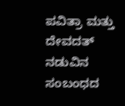ಪವಿತ್ರಾ ಮತ್ತು ದೇವದತ್ ನಡುವಿನ ಸಂಬಂಧದ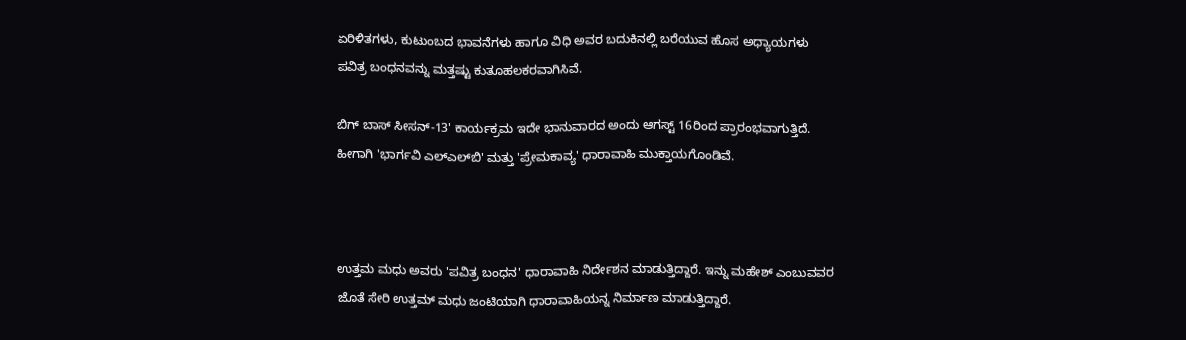ಏರಿಳಿತಗಳು, ಕುಟುಂಬದ ಭಾವನೆಗಳು ಹಾಗೂ ವಿಧಿ ಅವರ ಬದುಕಿನಲ್ಲಿ ಬರೆಯುವ ಹೊಸ ಅಧ್ಯಾಯಗಳು ಪವಿತ್ರ ಬಂಧನವನ್ನು ಮತ್ತಷ್ಟು ಕುತೂಹಲಕರವಾಗಿಸಿವೆ.

ಬಿಗ್ ಬಾಸ್ ಸೀಸನ್-13' ಕಾರ್ಯಕ್ರಮ ಇದೇ ಭಾನುವಾರದ ಅಂದು ಆಗಸ್ಟ್ 16ರಿಂದ ಪ್ರಾರಂಭವಾಗುತ್ತಿದೆ. ಹೀಗಾಗಿ 'ಭಾರ್ಗವಿ ಎಲ್‌ಎಲ್‌ಬಿ' ಮತ್ತು 'ಪ್ರೇಮಕಾವ್ಯ' ಧಾರಾವಾಹಿ ಮುಕ್ತಾಯಗೊಂಡಿವೆ.



ಉತ್ತಮ ಮಧು ಅವರು 'ಪವಿತ್ರ ಬಂಧನ' ಧಾರಾವಾಹಿ ನಿರ್ದೇಶನ ಮಾಡುತ್ತಿದ್ದಾರೆ. ಇನ್ನು ಮಹೇಶ್ ಎಂಬುವವರ ಜೊತೆ ಸೇರಿ ಉತ್ತಮ್ ಮಧು ಜಂಟಿಯಾಗಿ ಧಾರಾವಾಹಿಯನ್ನ ನಿರ್ಮಾಣ ಮಾಡುತ್ತಿದ್ದಾರೆ.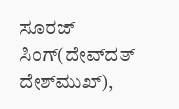ಸೂರಜ್ ಸಿಂಗ್(ದೇವ್‌ದತ್ ದೇಶ್‌ಮುಖ್),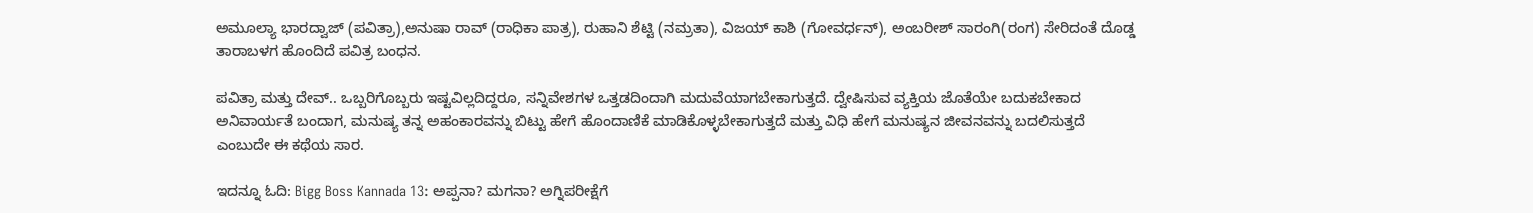ಅಮೂಲ್ಯಾ ಭಾರದ್ವಾಜ್ (ಪವಿತ್ರಾ),ಅನುಷಾ ರಾವ್ (ರಾಧಿಕಾ ಪಾತ್ರ), ರುಹಾನಿ ಶೆಟ್ಟಿ (ನಮ್ರತಾ), ವಿಜಯ್ ಕಾಶಿ (ಗೋವರ್ಧನ್), ಅಂಬರೀಶ್ ಸಾರಂಗಿ(ರಂಗ) ಸೇರಿದಂತೆ ದೊಡ್ಡ ತಾರಾಬಳಗ ಹೊಂದಿದೆ ಪವಿತ್ರ ಬಂಧನ.

ಪವಿತ್ರಾ ಮತ್ತು ದೇವ್.. ಒಬ್ಬರಿಗೊಬ್ಬರು ಇಷ್ಟವಿಲ್ಲದಿದ್ದರೂ, ಸನ್ನಿವೇಶಗಳ ಒತ್ತಡದಿಂದಾಗಿ ಮದುವೆಯಾಗಬೇಕಾಗುತ್ತದೆ. ದ್ವೇಷಿಸುವ ವ್ಯಕ್ತಿಯ ಜೊತೆಯೇ ಬದುಕಬೇಕಾದ ಅನಿವಾರ್ಯತೆ ಬಂದಾಗ, ಮನುಷ್ಯ ತನ್ನ ಅಹಂಕಾರವನ್ನು ಬಿಟ್ಟು ಹೇಗೆ ಹೊಂದಾಣಿಕೆ ಮಾಡಿಕೊಳ್ಳಬೇಕಾಗುತ್ತದೆ ಮತ್ತು ವಿಧಿ ಹೇಗೆ ಮನುಷ್ಯನ ಜೀವನವನ್ನು ಬದಲಿಸುತ್ತದೆ ಎಂಬುದೇ ಈ ಕಥೆಯ ಸಾರ.

ಇದನ್ನೂ ಓದಿ: Bigg Boss Kannada 13: ಅಪ್ಪನಾ? ಮಗನಾ? ಅಗ್ನಿಪರೀಕ್ಷೆಗೆ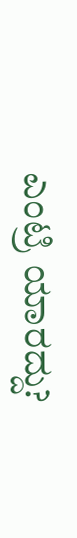ಎಂಟ್ರಿ ಯಾರದ್ದು?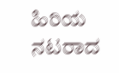ಹಿರಿಯ ನಟರಾದ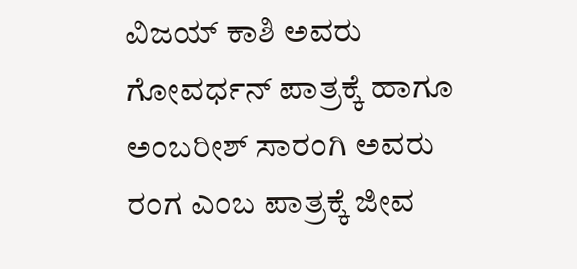ವಿಜಯ್ ಕಾಶಿ ಅವರು ಗೋವರ್ಧನ್ ಪಾತ್ರಕ್ಕೆ ಹಾಗೂ ಅಂಬರೀಶ್ ಸಾರಂಗಿ ಅವರು ರಂಗ ಎಂಬ ಪಾತ್ರಕ್ಕೆ ಜೀವ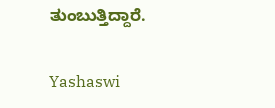ತುಂಬುತ್ತಿದ್ದಾರೆ.

Yashaswi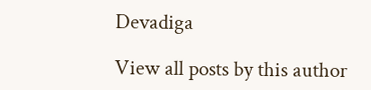Devadiga

View all posts by this author